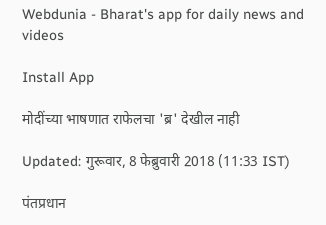Webdunia - Bharat's app for daily news and videos

Install App

मोदींच्या भाषणात राफेलचा 'ब्र' देखील नाही

Updated: गुरूवार, 8 फेब्रुवारी 2018 (11:33 IST)

पंतप्रधान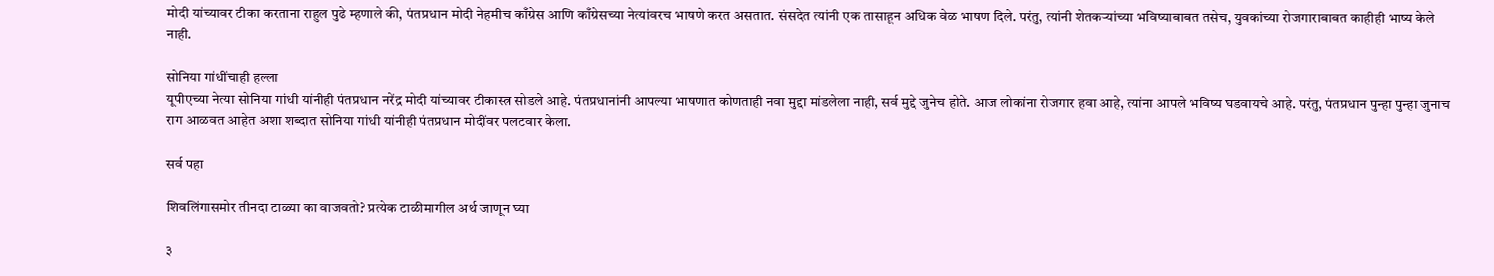मोदी यांच्यावर टीका करताना राहुल पुढे म्हणाले की, पंतप्रधान मोदी नेहमीच काँग्रेस आणि काँग्रेसच्या नेत्यांवरच भाषणे करत असतात. संसदेत त्यांनी एक तासाहून अधिक वेळ भाषण दिले. परंतु, त्यांनी शेतकर्‍यांच्या भविष्याबाबत तसेच, युवकांच्या रोजगाराबाबत काहीही भाष्य केले नाही.

सोनिया गांधींचाही हल्ला
यूपीएच्या नेत्या सोनिया गांधी यांनीही पंतप्रधान नरेंद्र मोदी यांच्यावर टीकास्त्र सोडले आहे. पंतप्रधानांनी आपल्या भाषणात कोणताही नवा मुद्दा मांडलेला नाही, सर्व मुद्दे जुनेच होते. आज लोकांना रोजगार हवा आहे, त्यांना आपले भविष्य घडवायचे आहे. परंतु, पंतप्रधान पुन्हा पुन्हा जुनाच राग आळवत आहेत अशा शब्दात सोनिया गांधी यांनीही पंतप्रधान मोदींवर पलटवार केला.

सर्व पहा

शिवलिंगासमोर तीनदा टाळ्या का वाजवतो? प्रत्येक टाळीमागील अर्थ जाणून घ्या

३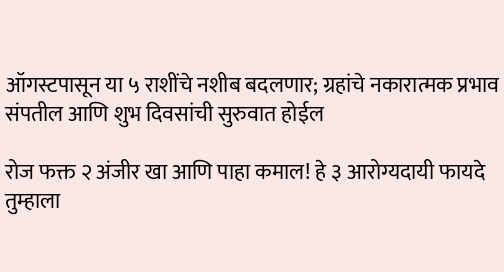ऑगस्टपासून या ५ राशींचे नशीब बदलणार; ग्रहांचे नकारात्मक प्रभाव संपतील आणि शुभ दिवसांची सुरुवात होईल

रोज फक्त २ अंजीर खा आणि पाहा कमाल! हे ३ आरोग्यदायी फायदे तुम्हाला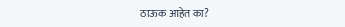ठाऊक आहेत का?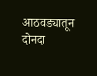आठवड्यातून दोनदा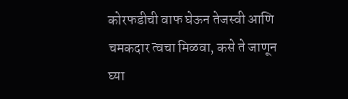कोरफडीची वाफ घेऊन तेजस्वी आणि चमकदार त्वचा मिळवा, कसे ते जाणून घ्या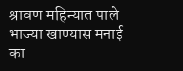श्रावण महिन्यात पाले भाज्या खाण्यास मनाई का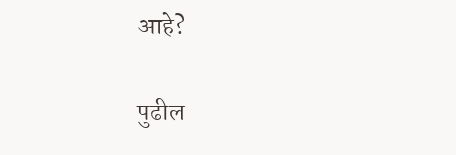आहे?

पुढील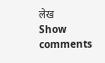लेख
Show comments